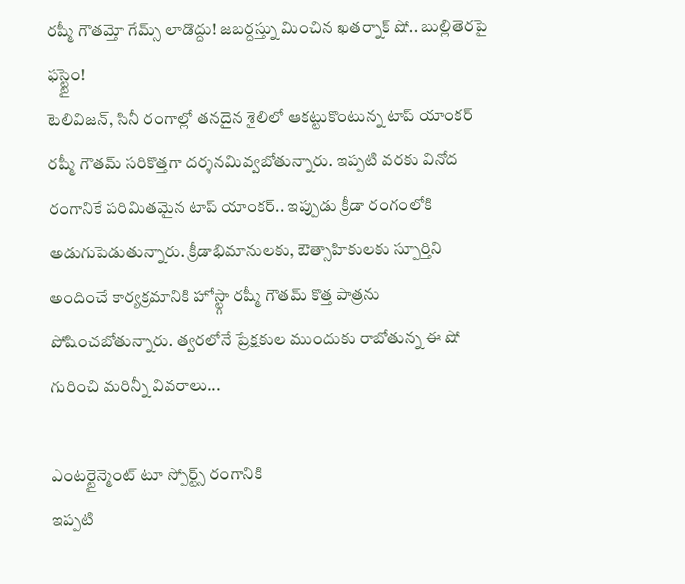రష్మీ గౌతమ్తో గేమ్స్ లాడొద్దు! జబర్దస్త్ను మించిన ఖతర్నాక్ షో.. బుల్లితెరపై ఫస్ట్టైం!
టెలివిజన్, సినీ రంగాల్లో తనదైన శైలిలో ఆకట్టుకొంటున్న టాప్ యాంకర్ రష్మీ గౌతమ్ సరికొత్తగా దర్శనమివ్వబోతున్నారు. ఇప్పటి వరకు వినోద రంగానికే పరిమితమైన టాప్ యాంకర్.. ఇప్పుడు క్రీడా రంగంలోకి అడుగుపెడుతున్నారు. క్రీడాభిమానులకు, ఔత్సాహికులకు స్పూర్తిని అందించే కార్యక్రమానికి హోస్ట్గా రష్మీ గౌతమ్ కొత్త పాత్రను పోషించబోతున్నారు. త్వరలోనే ప్రేక్షకుల ముందుకు రాబోతున్న ఈ షో గురించి మరిన్నీ వివరాలు...

ఎంటర్టైన్మెంట్ టూ స్పోర్ట్స్ రంగానికి
ఇప్పటి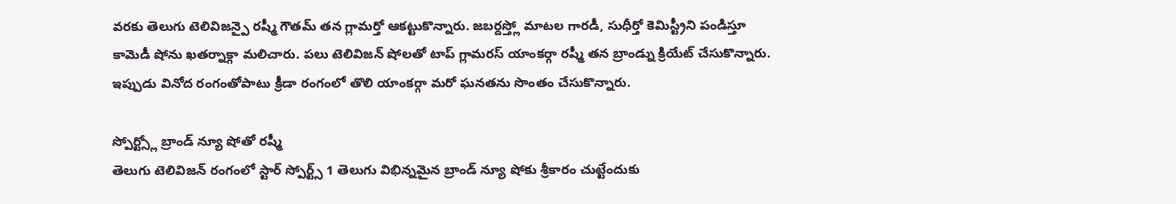వరకు తెలుగు టెలివిజన్పై రష్మీ గౌతమ్ తన గ్లామర్తో ఆకట్టుకొన్నారు. జబర్దస్త్లో మాటల గారడీ, సుధీర్తో కెమిస్ట్రీని పండిస్తూ కామెడీ షోను ఖతర్నాక్గా మలిచారు. పలు టెలివిజన్ షోలతో టాప్ గ్లామరస్ యాంకర్గా రష్మీ తన బ్రాండ్ను క్రియేట్ చేసుకొన్నారు. ఇప్పుడు వినోద రంగంతోపాటు క్రీడా రంగంలో తొలి యాంకర్గా మరో ఘనతను సొంతం చేసుకొన్నారు.

స్పోర్ట్స్లో బ్రాండ్ న్యూ షోతో రష్మీ
తెలుగు టెలివిజన్ రంగంలో స్టార్ స్పోర్ట్స్ 1 తెలుగు విభిన్నమైన బ్రాండ్ న్యూ షోకు శ్రీకారం చుట్టేందుకు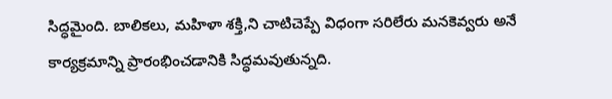సిద్ధమైంది. బాలికలు, మహిళా శక్తి,ని చాటిచెప్పే విధంగా సరిలేరు మనకెవ్వరు అనే కార్యక్రమాన్ని ప్రారంభించడానికి సిద్ధమవుతున్నది.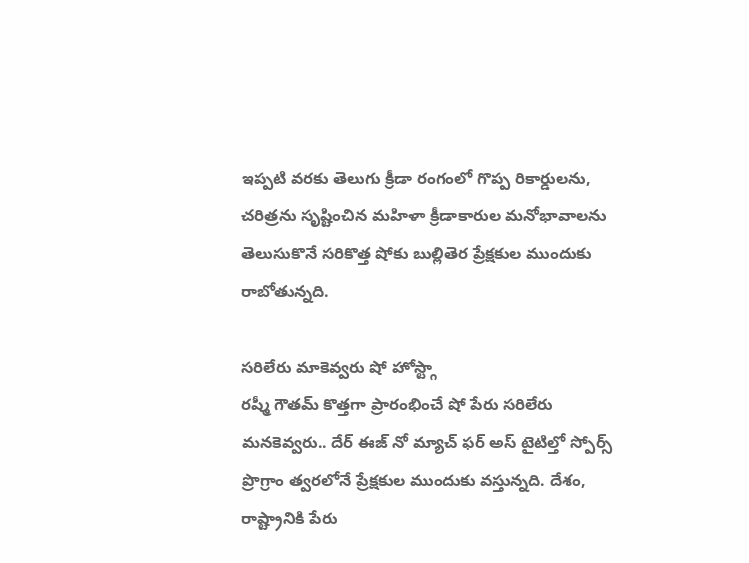ఇప్పటి వరకు తెలుగు క్రీడా రంగంలో గొప్ప రికార్డులను, చరిత్రను సృష్టించిన మహిళా క్రీడాకారుల మనోభావాలను తెలుసుకొనే సరికొత్త షోకు బుల్లితెర ప్రేక్షకుల ముందుకు రాబోతున్నది.

సరిలేరు మాకెవ్వరు షో హోస్ట్గా
రష్మీ గౌతమ్ కొత్తగా ప్రారంభించే షో పేరు సరిలేరు మనకెవ్వరు.. దేర్ ఈజ్ నో మ్యాచ్ ఫర్ అస్ టైటిల్తో స్పోర్స్ ప్రొగ్రాం త్వరలోనే ప్రేక్షకుల ముందుకు వస్తున్నది. దేశం, రాష్ట్రానికి పేరు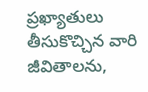ప్రఖ్యాతులు తీసుకొచ్చిన వారి జీవితాలను,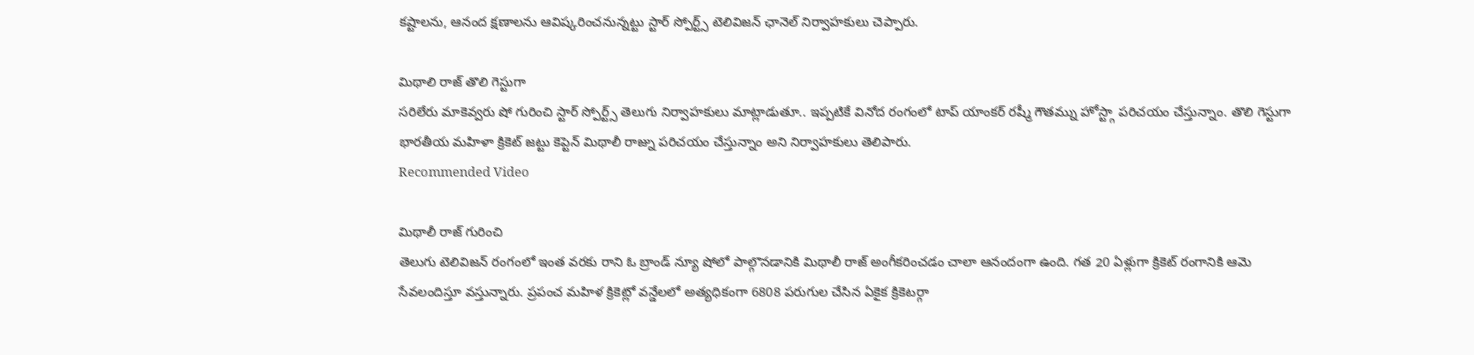కష్టాలను, ఆనంద క్షణాలను ఆవిష్కరించనున్నట్టు స్టార్ స్పోర్ట్స్ టెలివిజన్ ఛానెల్ నిర్వాహకులు చెప్పారు.

మిథాలి రాజ్ తొలి గెస్టుగా
సరిలేరు మాకెవ్వరు షో గురించి స్టార్ స్పోర్ట్స్ తెలుగు నిర్వాహకులు మాట్లాడుతూ.. ఇప్పటికే వినోద రంగంలో టాప్ యాంకర్ రష్మీ గౌతమ్ను హోస్ట్గా పరిచయం చేస్తున్నాం. తొలి గెస్టుగా భారతీయ మహిళా క్రికెట్ జట్టు కెప్టెన్ మిథాలీ రాజ్ను పరిచయం చేస్తున్నాం అని నిర్వాహకులు తెలిపారు.
Recommended Video

మిథాలీ రాజ్ గురించి
తెలుగు టెలివిజన్ రంగంలో ఇంత వరకు రాని ఓ బ్రాండ్ న్యూ షోలో పాల్గొనడానికి మిథాలీ రాజ్ అంగీకరించడం చాలా ఆనందంగా ఉంది. గత 20 ఏళ్లుగా క్రికెట్ రంగానికి ఆమె సేవలందిస్తూ వస్తున్నారు. ప్రపంచ మహిళ క్రికెట్లో వన్డేలలో అత్యధికంగా 6808 పరుగుల చేసిన ఏకైక క్రికెటర్గా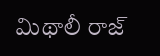మిథాలీ రాజ్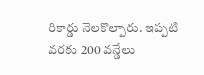రికార్డు నెలకొల్పారు. ఇప్పటి వరకు 200 వన్డేలు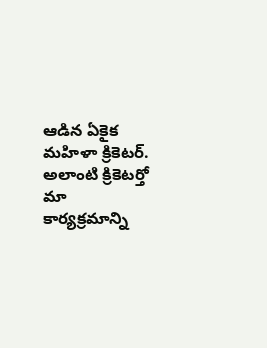ఆడిన ఏకైక మహిళా క్రికెటర్. అలాంటి క్రికెటర్తో మా కార్యక్రమాన్ని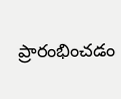ప్రారంభించడం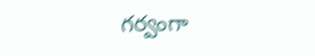గర్వంగా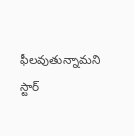ఫీలవుతున్నామని స్టార్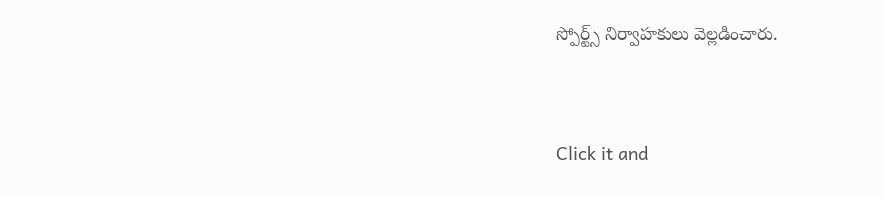స్పోర్ట్స్ నిర్వాహకులు వెల్లడించారు.


Click it and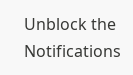Unblock the Notifications